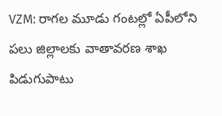VZM: రాగల మూడు గంటల్లో ఏపీలోని పలు జిల్లాలకు వాతావరణ శాఖ పిడుగుపాటు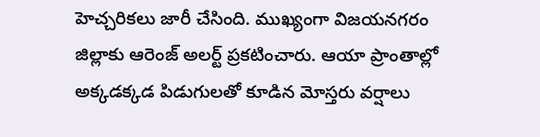హెచ్చరికలు జారీ చేసింది. ముఖ్యంగా విజయనగరం జిల్లాకు ఆరెంజ్ అలర్ట్ ప్రకటించారు. ఆయా ప్రాంతాల్లో అక్కడక్కడ పిడుగులతో కూడిన మోస్తరు వర్షాలు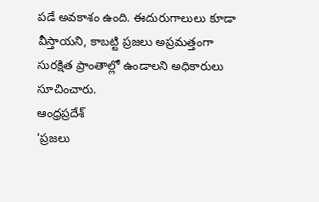పడే అవకాశం ఉంది. ఈదురుగాలులు కూడా వీస్తాయని, కాబట్టి ప్రజలు అప్రమత్తంగా సురక్షిత ప్రాంతాల్లో ఉండాలని అధికారులు సూచించారు.
ఆంధ్రప్రదేశ్
'ప్రజలు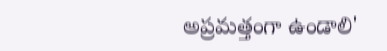అప్రమత్తంగా ఉండాలి'